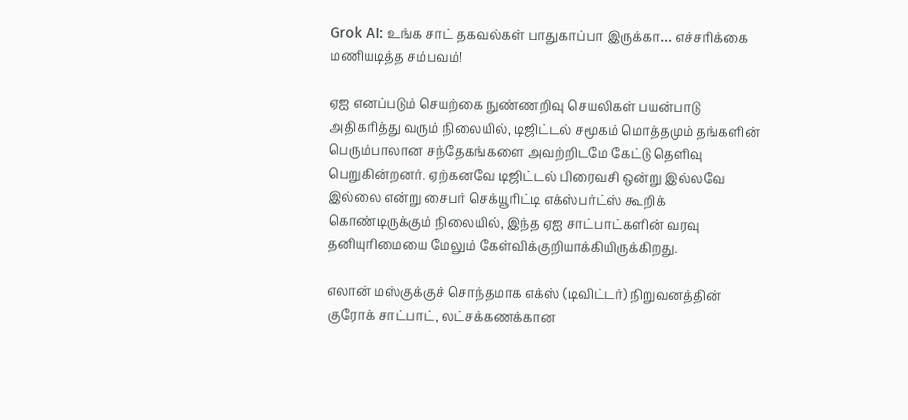Grok AI: உங்க சாட் தகவல்கள் பாதுகாப்பா இருக்கா… எச்சரிக்கை மணியடித்த சம்பவம்!

ஏஐ எனப்படும் செயற்கை நுண்ணறிவு செயலிகள் பயன்பாடு அதிகரித்து வரும் நிலையில், டிஜிட்டல் சமூகம் மொத்தமும் தங்களின் பெரும்பாலான சந்தேகங்களை அவற்றிடமே கேட்டு தெளிவு பெறுகின்றனர். ஏற்கனவே டிஜிட்டல் பிரைவசி ஒன்று இல்லவே இல்லை என்று சைபர் செக்யூரிட்டி எக்ஸ்பர்ட்ஸ் கூறிக் கொண்டிருக்கும் நிலையில், இந்த ஏஐ சாட்பாட்களின் வரவு தனியுரிமையை மேலும் கேள்விக்குறியாக்கியிருக்கிறது.

எலான் மஸ்குக்குச் சொந்தமாக எக்ஸ் (டிவிட்டர்) நிறுவனத்தின் குரோக் சாட்பாட், லட்சக்கணக்கான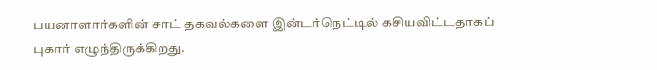பயனாளார்களின் சாட் தகவல்களை இன்டர்நெட்டில் கசியவிட்டதாகப் புகார் எழுந்திருக்கிறது.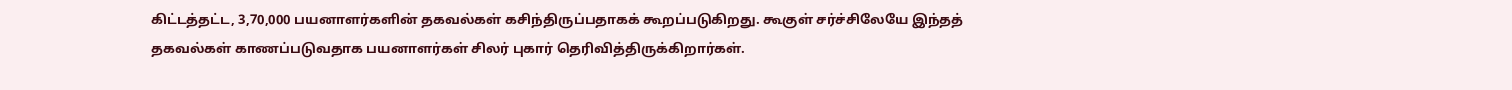கிட்டத்தட்ட, 3,70,000 பயனாளர்களின் தகவல்கள் கசிந்திருப்பதாகக் கூறப்படுகிறது. கூகுள் சர்ச்சிலேயே இந்தத் தகவல்கள் காணப்படுவதாக பயனாளர்கள் சிலர் புகார் தெரிவித்திருக்கிறார்கள்.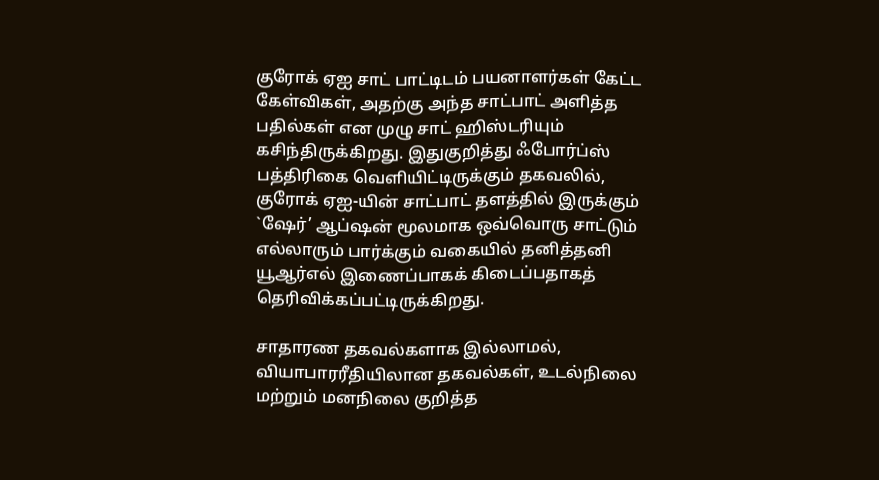குரோக் ஏஐ சாட் பாட்டிடம் பயனாளர்கள் கேட்ட கேள்விகள், அதற்கு அந்த சாட்பாட் அளித்த பதில்கள் என முழு சாட் ஹிஸ்டரியும் கசிந்திருக்கிறது. இதுகுறித்து ஃபோர்ப்ஸ் பத்திரிகை வெளியிட்டிருக்கும் தகவலில், குரோக் ஏஐ-யின் சாட்பாட் தளத்தில் இருக்கும் `ஷேர்’ ஆப்ஷன் மூலமாக ஒவ்வொரு சாட்டும் எல்லாரும் பார்க்கும் வகையில் தனித்தனி யூஆர்எல் இணைப்பாகக் கிடைப்பதாகத் தெரிவிக்கப்பட்டிருக்கிறது.

சாதாரண தகவல்களாக இல்லாமல், வியாபாரரீதியிலான தகவல்கள், உடல்நிலை மற்றும் மனநிலை குறித்த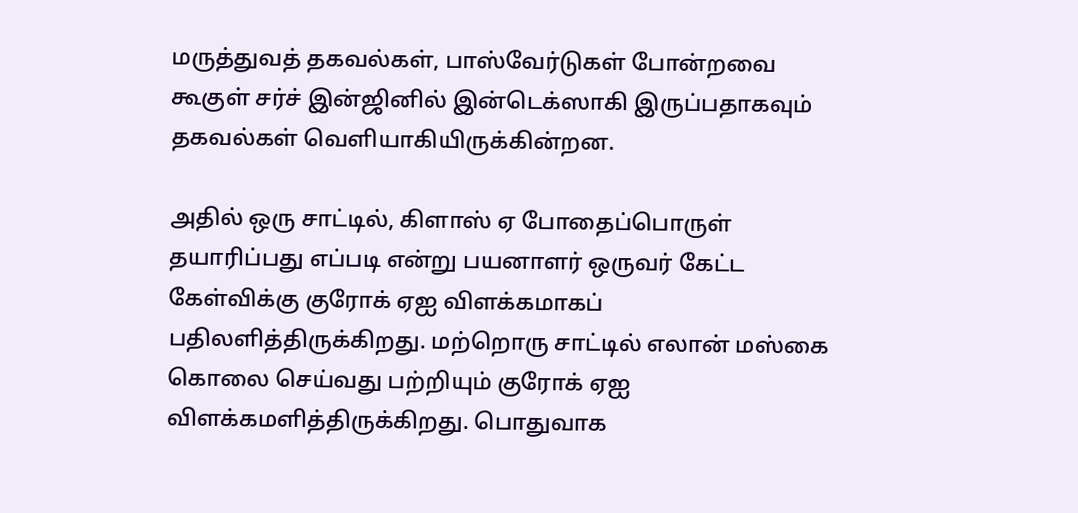மருத்துவத் தகவல்கள், பாஸ்வேர்டுகள் போன்றவை கூகுள் சர்ச் இன்ஜினில் இன்டெக்ஸாகி இருப்பதாகவும் தகவல்கள் வெளியாகியிருக்கின்றன.

அதில் ஒரு சாட்டில், கிளாஸ் ஏ போதைப்பொருள் தயாரிப்பது எப்படி என்று பயனாளர் ஒருவர் கேட்ட கேள்விக்கு குரோக் ஏஐ விளக்கமாகப் பதிலளித்திருக்கிறது. மற்றொரு சாட்டில் எலான் மஸ்கை கொலை செய்வது பற்றியும் குரோக் ஏஐ விளக்கமளித்திருக்கிறது. பொதுவாக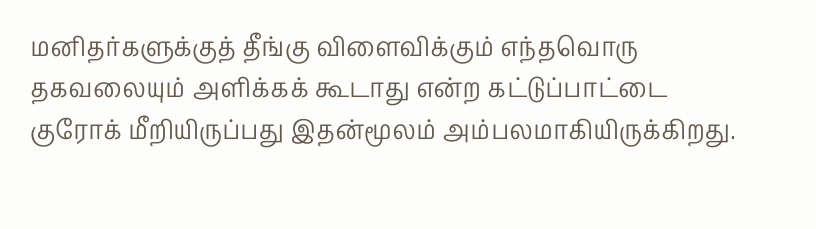மனிதர்களுக்குத் தீங்கு விளைவிக்கும் எந்தவொரு தகவலையும் அளிக்கக் கூடாது என்ற கட்டுப்பாட்டை குரோக் மீறியிருப்பது இதன்மூலம் அம்பலமாகியிருக்கிறது.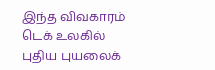இந்த விவகாரம் டெக் உலகில் புதிய புயலைக்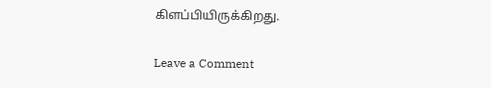கிளப்பியிருக்கிறது.

Leave a Comment